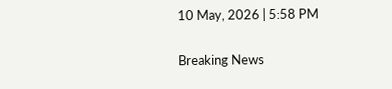10 May, 2026 | 5:58 PM

Breaking News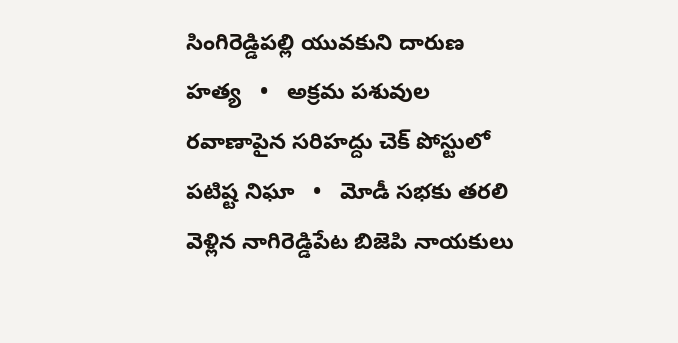సింగిరెడ్డిపల్లి యువకుని దారుణ హత్య   •   అక్రమ పశువుల రవాణాపైన సరిహద్దు చెక్ పోస్టులో పటిష్ట నిఘా   •   మోడీ సభకు తరలి వెళ్లిన నాగిరెడ్డిపేట బిజెపి నాయకులు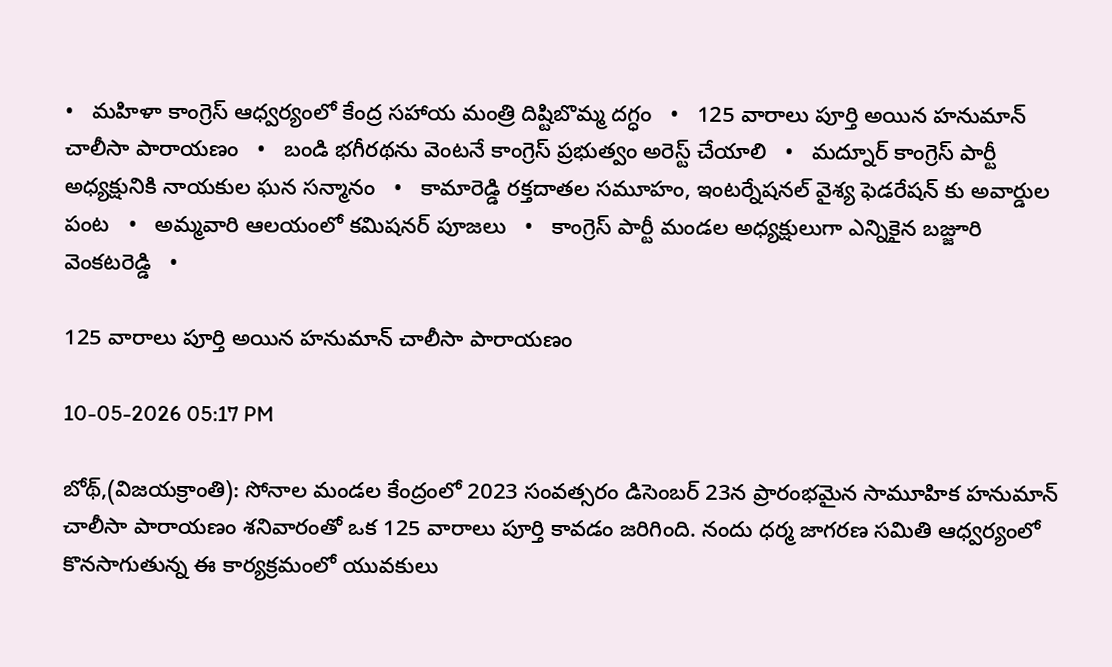•   మహిళా కాంగ్రెస్ ఆధ్వర్యంలో కేంద్ర సహాయ మంత్రి దిష్టిబొమ్మ దగ్ధం   •   125 వారాలు పూర్తి అయిన హనుమాన్ చాలీసా పారాయణం   •   బండి భగీరథను వెంటనే కాంగ్రెస్ ప్రభుత్వం అరెస్ట్ చేయాలి   •   మద్నూర్ కాంగ్రెస్ పార్టీ అధ్యక్షునికి నాయకుల ఘన సన్మానం   •   కామారెడ్డి రక్తదాతల సమూహం, ఇంటర్నేషనల్ వైశ్య ఫెడరేషన్ కు అవార్డుల పంట   •   అమ్మవారి ఆలయంలో కమిషనర్ పూజలు   •   కాంగ్రెస్ పార్టీ మండల అధ్యక్షులుగా ఎన్నికైన బజ్జూరి వెంకటరెడ్డి   •

125 వారాలు పూర్తి అయిన హనుమాన్ చాలీసా పారాయణం

10-05-2026 05:17 PM

బోథ్,(విజయక్రాంతి): సోనాల మండల కేంద్రంలో 2023 సంవత్సరం డిసెంబర్ 23న ప్రారంభమైన సామూహిక హనుమాన్ చాలీసా పారాయణం శనివారంతో ఒక 125 వారాలు పూర్తి కావడం జరిగింది. నందు ధర్మ జాగరణ సమితి ఆధ్వర్యంలో కొనసాగుతున్న ఈ కార్యక్రమంలో యువకులు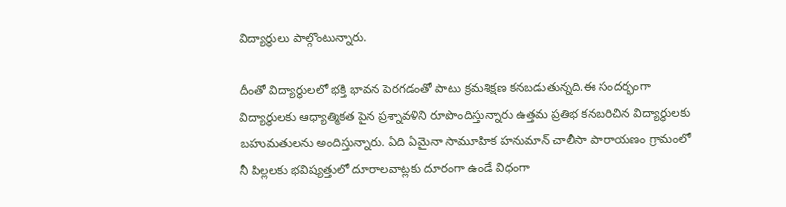విద్యార్థులు పాల్గొంటున్నారు.

దీంతో విద్యార్థులలో భక్తి భావన పెరగడంతో పాటు క్రమశిక్షణ కనబడుతున్నది.ఈ సందర్భంగా విద్యార్థులకు ఆధ్యాత్మికత పైన ప్రశ్నావళిని రూపొందిస్తున్నారు ఉత్తమ ప్రతిభ కనబరిచిన విద్యార్థులకు బహుమతులను అందిస్తున్నారు. ఏది ఏమైనా సామూహిక హనుమాన్ చాలీసా పారాయణం గ్రామంలో నీ పిల్లలకు భవిష్యత్తులో దూరాలవాట్లకు దూరంగా ఉండే విధంగా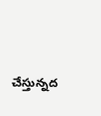చేస్తున్నద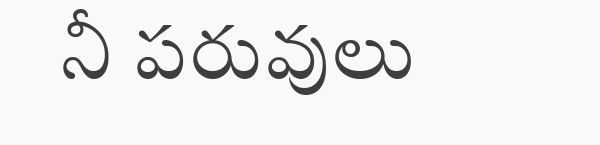నీ పరువులు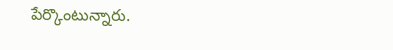పేర్కొంటున్నారు.